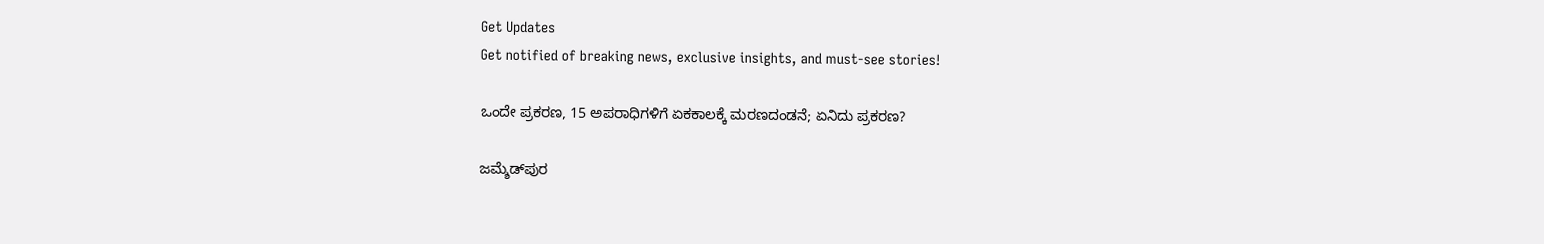Get Updates
Get notified of breaking news, exclusive insights, and must-see stories!

ಒಂದೇ ಪ್ರಕರಣ, 15 ಅಪರಾಧಿಗಳಿಗೆ ಏಕಕಾಲಕ್ಕೆ ಮರಣದಂಡನೆ; ಏನಿದು ಪ್ರಕರಣ?

ಜಮ್ಶೆಡ್‌ಪುರ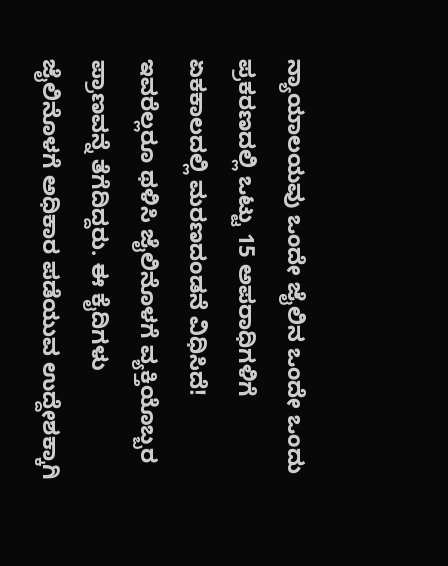ನ್ಯಾಯಾಲಯವು ಒಂದೇ ಜೈಲಿನ ಒಂದೇ ಒಂದು ಪ್ರಕರಣದಲ್ಲಿ ಒಟ್ಟು 15 ಅಪರಾಧಿಗಳಿಗೆ ಏಕಕಾಲದಲ್ಲಿ ಮರಣದಂಡನೆ ವಿಧಿಸಿದೆ! ಇವರೆಲ್ಲರೂ ಥಳಿಸಿ ಜೈಲಿನೊಳಗೆ ವ್ಯಕ್ತಿಯೊಬ್ಬರ ಪ್ರಾಣವನ್ನೆ ತೆಗೆದಿದ್ದರು. ಈ ಕೈದಿಗಳು ಜೈಲಿನೊಳಗೆ ಅಧಿಕಾರ ಪಡೆಯುವ ಉದ್ದೇಶಕ್ಕಾಗಿ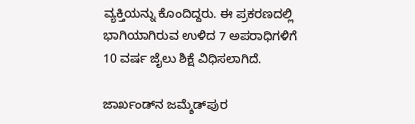ವ್ಯಕ್ತಿಯನ್ನು ಕೊಂದಿದ್ದರು. ಈ ಪ್ರಕರಣದಲ್ಲಿ ಭಾಗಿಯಾಗಿರುವ ಉಳಿದ 7 ಅಪರಾಧಿಗಳಿಗೆ 10 ವರ್ಷ ಜೈಲು ಶಿಕ್ಷೆ ವಿಧಿಸಲಾಗಿದೆ.

ಜಾರ್ಖಂಡ್‌ನ ಜಮ್ಶೆಡ್‌ಪುರ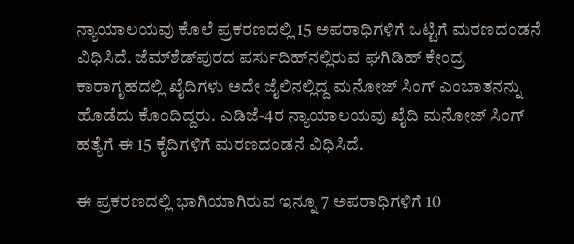ನ್ಯಾಯಾಲಯವು ಕೊಲೆ ಪ್ರಕರಣದಲ್ಲಿ 15 ಅಪರಾಧಿಗಳಿಗೆ ಒಟ್ಟಿಗೆ ಮರಣದಂಡನೆ ವಿಧಿಸಿದೆ. ಜೆಮ್‌ಶೆಡ್‌ಪುರದ ಪರ್ಸುದಿಹ್‌ನಲ್ಲಿರುವ ಘಗಿಡಿಹ್ ಕೇಂದ್ರ ಕಾರಾಗೃಹದಲ್ಲಿ ಖೈದಿಗಳು ಅದೇ ಜೈಲಿನಲ್ಲಿದ್ದ ಮನೋಜ್ ಸಿಂಗ್ ಎಂಬಾತನನ್ನು ಹೊಡೆದು ಕೊಂದಿದ್ದರು. ಎಡಿಜೆ-4ರ ನ್ಯಾಯಾಲಯವು ಖೈದಿ ಮನೋಜ್ ಸಿಂಗ್ ಹತ್ಯೆಗೆ ಈ 15 ಕೈದಿಗಳಿಗೆ ಮರಣದಂಡನೆ ವಿಧಿಸಿದೆ.

ಈ ಪ್ರಕರಣದಲ್ಲಿ ಭಾಗಿಯಾಗಿರುವ ಇನ್ನೂ 7 ಅಪರಾಧಿಗಳಿಗೆ 10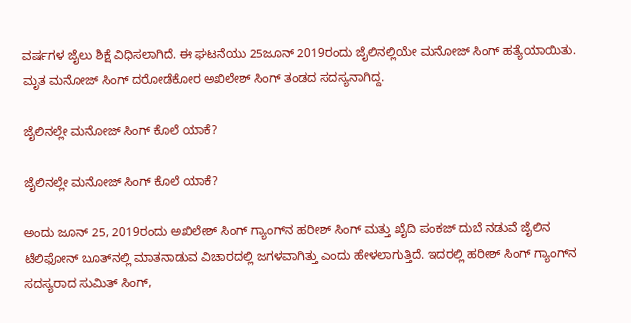ವರ್ಷಗಳ ಜೈಲು ಶಿಕ್ಷೆ ವಿಧಿಸಲಾಗಿದೆ. ಈ ಘಟನೆಯು 25ಜೂನ್ 2019ರಂದು ಜೈಲಿನಲ್ಲಿಯೇ ಮನೋಜ್ ಸಿಂಗ್ ಹತ್ಯೆಯಾಯಿತು. ಮೃತ ಮನೋಜ್ ಸಿಂಗ್ ದರೋಡೆಕೋರ ಅಖಿಲೇಶ್ ಸಿಂಗ್ ತಂಡದ ಸದಸ್ಯನಾಗಿದ್ದ.

ಜೈಲಿನಲ್ಲೇ ಮನೋಜ್ ಸಿಂಗ್ ಕೊಲೆ ಯಾಕೆ?

ಜೈಲಿನಲ್ಲೇ ಮನೋಜ್ ಸಿಂಗ್ ಕೊಲೆ ಯಾಕೆ?

ಅಂದು ಜೂನ್ 25, 2019ರಂದು ಅಖಿಲೇಶ್ ಸಿಂಗ್ ಗ್ಯಾಂಗ್‌ನ ಹರೀಶ್ ಸಿಂಗ್ ಮತ್ತು ಖೈದಿ ಪಂಕಜ್ ದುಬೆ ನಡುವೆ ಜೈಲಿನ ಟೆಲಿಫೋನ್ ಬೂತ್‌ನಲ್ಲಿ ಮಾತನಾಡುವ ವಿಚಾರದಲ್ಲಿ ಜಗಳವಾಗಿತ್ತು ಎಂದು ಹೇಳಲಾಗುತ್ತಿದೆ. ಇದರಲ್ಲಿ ಹರೀಶ್ ಸಿಂಗ್ ಗ್ಯಾಂಗ್‌ನ ಸದಸ್ಯರಾದ ಸುಮಿತ್ ಸಿಂಗ್,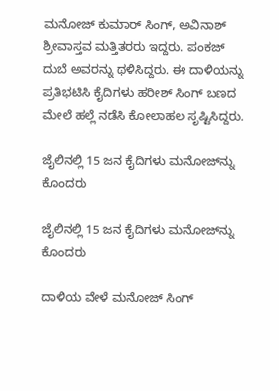ಮನೋಜ್ ಕುಮಾರ್ ಸಿಂಗ್, ಅವಿನಾಶ್ ಶ್ರೀವಾಸ್ತವ ಮತ್ತಿತರರು ಇದ್ದರು. ಪಂಕಜ್ ದುಬೆ ಅವರನ್ನು ಥಳಿಸಿದ್ದರು. ಈ ದಾಳಿಯನ್ನು ಪ್ರತಿಭಟಿಸಿ ಕೈದಿಗಳು ಹರೀಶ್ ಸಿಂಗ್ ಬಣದ ಮೇಲೆ ಹಲ್ಲೆ ನಡೆಸಿ ಕೋಲಾಹಲ ಸೃಷ್ಟಿಸಿದ್ದರು.

ಜೈಲಿನಲ್ಲಿ 15 ಜನ ಕೈದಿಗಳು ಮನೋಜ್‌ನ್ನು ಕೊಂದರು

ಜೈಲಿನಲ್ಲಿ 15 ಜನ ಕೈದಿಗಳು ಮನೋಜ್‌ನ್ನು ಕೊಂದರು

ದಾಳಿಯ ವೇಳೆ ಮನೋಜ್ ಸಿಂಗ್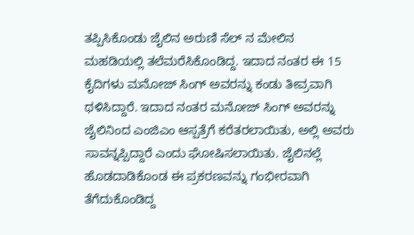ತಪ್ಪಿಸಿಕೊಂಡು ಜೈಲಿನ ಅರುಣಿ ಸೆಲ್ ನ ಮೇಲಿನ ಮಹಡಿಯಲ್ಲಿ ತಲೆಮರೆಸಿಕೊಂಡಿದ್ದ. ಇದಾದ ನಂತರ ಈ 15 ಕೈದಿಗಳು ಮನೋಜ್ ಸಿಂಗ್ ಅವರನ್ನು ಕಂಡು ತೀವ್ರವಾಗಿ ಥಳಿಸಿದ್ದಾರೆ. ಇದಾದ ನಂತರ ಮನೋಜ್ ಸಿಂಗ್ ಅವರನ್ನು ಜೈಲಿನಿಂದ ಎಂಜಿಎಂ ಆಸ್ಪತ್ರೆಗೆ ಕರೆತರಲಾಯಿತು, ಅಲ್ಲಿ ಅವರು ಸಾವನ್ನಪ್ಪಿದ್ದಾರೆ ಎಂದು ಘೋಷಿಸಲಾಯಿತು. ಜೈಲಿನಲ್ಲೆ ಹೊಡದಾಡಿಕೊಂಡ ಈ ಪ್ರಕರಣವನ್ನು ಗಂಭೀರವಾಗಿ ತೆಗೆದುಕೊಂಡಿದ್ದ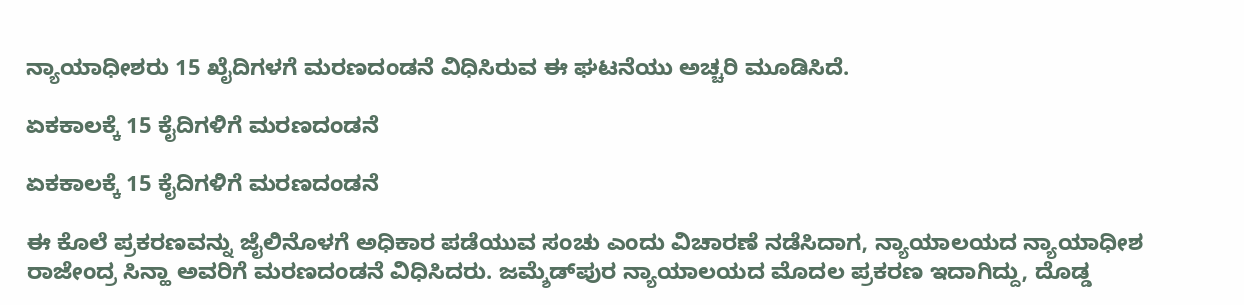ನ್ಯಾಯಾಧೀಶರು 15 ಖೈದಿಗಳಗೆ ಮರಣದಂಡನೆ ವಿಧಿಸಿರುವ ಈ ಘಟನೆಯು ಅಚ್ಚರಿ ಮೂಡಿಸಿದೆ.

ಏಕಕಾಲಕ್ಕೆ 15 ಕೈದಿಗಳಿಗೆ ಮರಣದಂಡನೆ

ಏಕಕಾಲಕ್ಕೆ 15 ಕೈದಿಗಳಿಗೆ ಮರಣದಂಡನೆ

ಈ ಕೊಲೆ ಪ್ರಕರಣವನ್ನು ಜೈಲಿನೊಳಗೆ ಅಧಿಕಾರ ಪಡೆಯುವ ಸಂಚು ಎಂದು ವಿಚಾರಣೆ ನಡೆಸಿದಾಗ, ನ್ಯಾಯಾಲಯದ ನ್ಯಾಯಾಧೀಶ ರಾಜೇಂದ್ರ ಸಿನ್ಹಾ ಅವರಿಗೆ ಮರಣದಂಡನೆ ವಿಧಿಸಿದರು. ಜಮ್ಶೆಡ್‌ಪುರ ನ್ಯಾಯಾಲಯದ ಮೊದಲ ಪ್ರಕರಣ ಇದಾಗಿದ್ದು, ದೊಡ್ಡ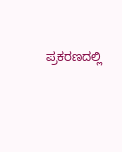ಪ್ರಕರಣದಲ್ಲಿ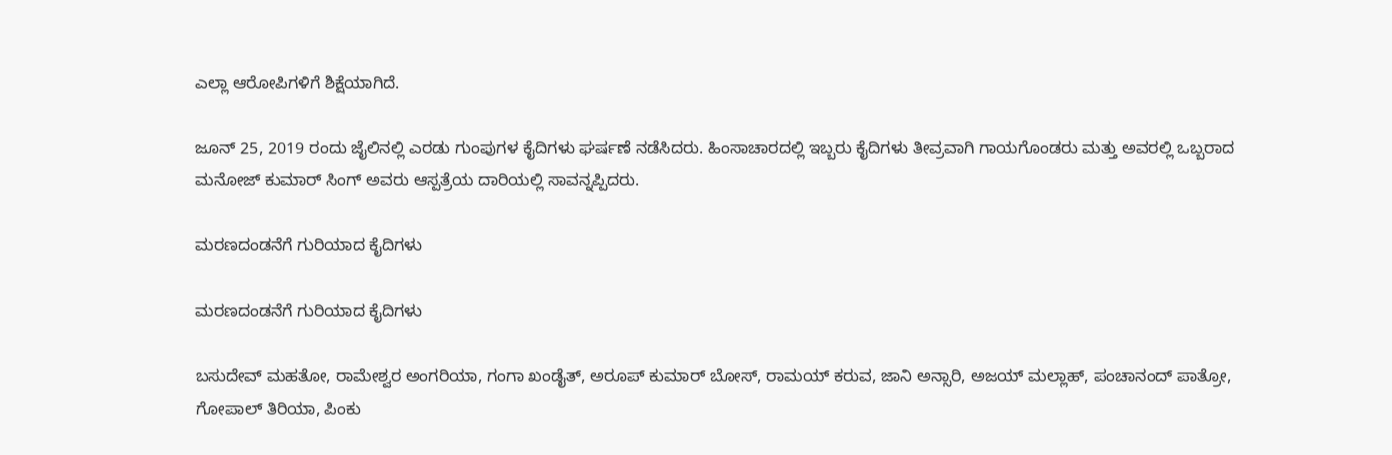ಎಲ್ಲಾ ಆರೋಪಿಗಳಿಗೆ ಶಿಕ್ಷೆಯಾಗಿದೆ.

ಜೂನ್ 25, 2019 ರಂದು ಜೈಲಿನಲ್ಲಿ ಎರಡು ಗುಂಪುಗಳ ಕೈದಿಗಳು ಘರ್ಷಣೆ ನಡೆಸಿದರು. ಹಿಂಸಾಚಾರದಲ್ಲಿ ಇಬ್ಬರು ಕೈದಿಗಳು ತೀವ್ರವಾಗಿ ಗಾಯಗೊಂಡರು ಮತ್ತು ಅವರಲ್ಲಿ ಒಬ್ಬರಾದ ಮನೋಜ್ ಕುಮಾರ್ ಸಿಂಗ್ ಅವರು ಆಸ್ಪತ್ರೆಯ ದಾರಿಯಲ್ಲಿ ಸಾವನ್ನಪ್ಪಿದರು.

ಮರಣದಂಡನೆಗೆ ಗುರಿಯಾದ ಕೈದಿಗಳು

ಮರಣದಂಡನೆಗೆ ಗುರಿಯಾದ ಕೈದಿಗಳು

ಬಸುದೇವ್ ಮಹತೋ, ರಾಮೇಶ್ವರ ಅಂಗರಿಯಾ, ಗಂಗಾ ಖಂಡೈತ್, ಅರೂಪ್ ಕುಮಾರ್ ಬೋಸ್, ರಾಮಯ್ ಕರುವ, ಜಾನಿ ಅನ್ಸಾರಿ, ಅಜಯ್ ಮಲ್ಲಾಹ್, ಪಂಚಾನಂದ್ ಪಾತ್ರೋ, ಗೋಪಾಲ್ ತಿರಿಯಾ, ಪಿಂಕು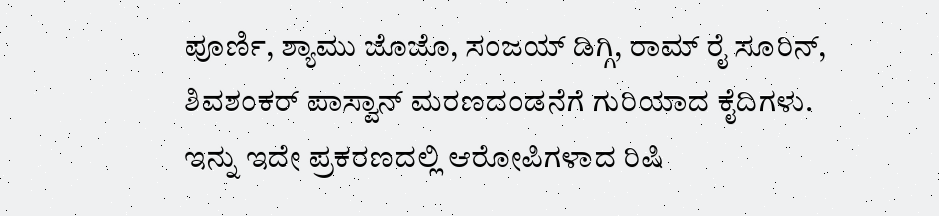ಪೂರ್ಣಿ, ಶ್ಯಾಮು ಜೊಜೊ, ಸಂಜಯ್ ಡಿಗ್ಗಿ, ರಾಮ್ ರೈ ಸೂರಿನ್, ಶಿವಶಂಕರ್ ಪಾಸ್ವಾನ್ ಮರಣದಂಡನೆಗೆ ಗುರಿಯಾದ ಕೈದಿಗಳು. ಇನ್ನು ಇದೇ ಪ್ರಕರಣದಲ್ಲಿ ಆರೋಪಿಗಳಾದ ರಿಷಿ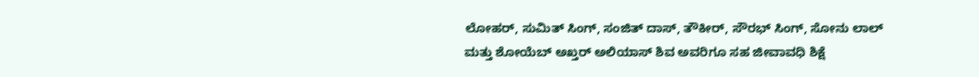ಲೋಹರ್, ಸುಮಿತ್ ಸಿಂಗ್, ಸಂಜಿತ್ ದಾಸ್, ತೌಕೀರ್, ಸೌರಭ್ ಸಿಂಗ್, ಸೋನು ಲಾಲ್ ಮತ್ತು ಶೋಯೆಬ್ ಅಖ್ತರ್ ಅಲಿಯಾಸ್ ಶಿವ ಅವರಿಗೂ ಸಹ ಜೀವಾವಧಿ ಶಿಕ್ಷೆ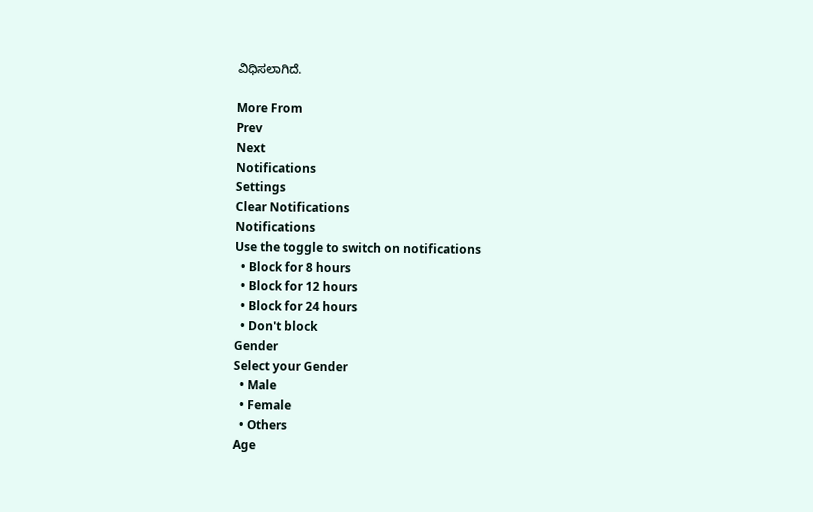ವಿಧಿಸಲಾಗಿದೆ.

More From
Prev
Next
Notifications
Settings
Clear Notifications
Notifications
Use the toggle to switch on notifications
  • Block for 8 hours
  • Block for 12 hours
  • Block for 24 hours
  • Don't block
Gender
Select your Gender
  • Male
  • Female
  • Others
Age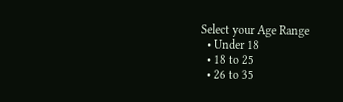Select your Age Range
  • Under 18
  • 18 to 25
  • 26 to 35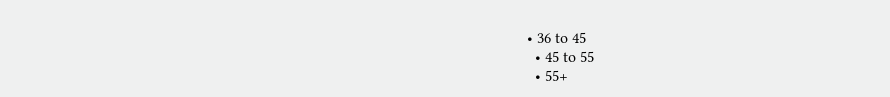• 36 to 45
  • 45 to 55
  • 55+